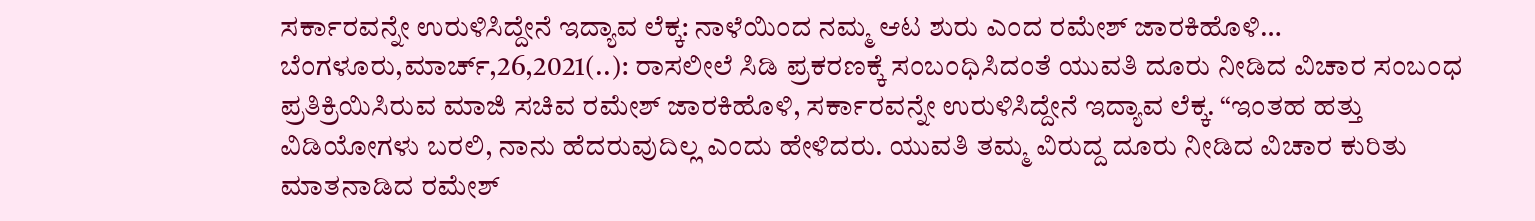ಸರ್ಕಾರವನ್ನೇ ಉರುಳಿಸಿದ್ದೇನೆ ಇದ್ಯಾವ ಲೆಕ್ಕ: ನಾಳೆಯಿಂದ ನಮ್ಮ ಆಟ ಶುರು ಎಂದ ರಮೇಶ್ ಜಾರಕಿಹೊಳಿ… ಬೆಂಗಳೂರು,ಮಾರ್ಚ್,26,2021(..): ರಾಸಲೀಲೆ ಸಿಡಿ ಪ್ರಕರಣಕ್ಕೆ ಸಂಬಂಧಿಸಿದಂತೆ ಯುವತಿ ದೂರು ನೀಡಿದ ವಿಚಾರ ಸಂಬಂಧ ಪ್ರತಿಕ್ರಿಯಿಸಿರುವ ಮಾಜಿ ಸಚಿವ ರಮೇಶ್ ಜಾರಕಿಹೊಳಿ, ಸರ್ಕಾರವನ್ನೇ ಉರುಳಿಸಿದ್ದೇನೆ ಇದ್ಯಾವ ಲೆಕ್ಕ. “ಇಂತಹ ಹತ್ತು ವಿಡಿಯೋಗಳು ಬರಲಿ, ನಾನು ಹೆದರುವುದಿಲ್ಲ ಎಂದು ಹೇಳಿದರು. ಯುವತಿ ತಮ್ಮ ವಿರುದ್ದ ದೂರು ನೀಡಿದ ವಿಚಾರ ಕುರಿತು ಮಾತನಾಡಿದ ರಮೇಶ್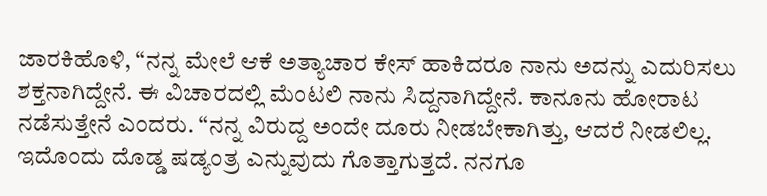ಜಾರಕಿಹೊಳಿ, “ನನ್ನ ಮೇಲೆ ಆಕೆ ಅತ್ಯಾಚಾರ ಕೇಸ್ ಹಾಕಿದರೂ ನಾನು ಅದನ್ನು ಎದುರಿಸಲು ಶಕ್ತನಾಗಿದ್ದೇನೆ. ಈ ವಿಚಾರದಲ್ಲಿ ಮೆಂಟಲಿ ನಾನು ಸಿದ್ದನಾಗಿದ್ದೇನೆ. ಕಾನೂನು ಹೋರಾಟ ನಡೆಸುತ್ತೇನೆ ಎಂದರು. “ನನ್ನ ವಿರುದ್ದ ಅಂದೇ ದೂರು ನೀಡಬೇಕಾಗಿತ್ತು, ಆದರೆ ನೀಡಲಿಲ್ಲ. ಇದೊಂದು ದೊಡ್ಡ ಷಡ್ಯಂತ್ರ ಎನ್ನುವುದು ಗೊತ್ತಾಗುತ್ತದೆ. ನನಗೂ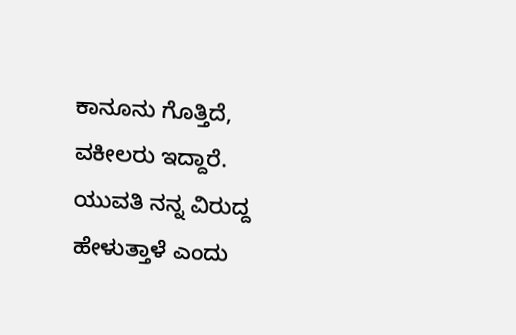ಕಾನೂನು ಗೊತ್ತಿದೆ, ವಕೀಲರು ಇದ್ದಾರೆ. ಯುವತಿ ನನ್ನ ವಿರುದ್ದ ಹೇಳುತ್ತಾಳೆ ಎಂದು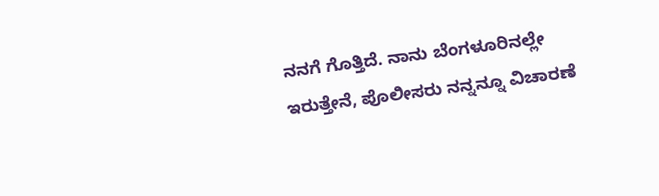ನನಗೆ ಗೊತ್ತಿದೆ. ನಾನು ಬೆಂಗಳೂರಿನಲ್ಲೇ ಇರುತ್ತೇನೆ, ಪೊಲೀಸರು ನನ್ನನ್ನೂ ವಿಚಾರಣೆ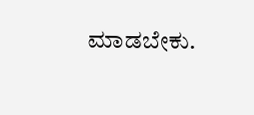ಮಾಡಬೇಕು.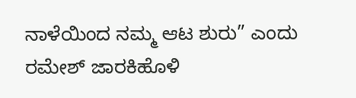ನಾಳೆಯಿಂದ ನಮ್ಮ ಆಟ ಶುರು” ಎಂದು ರಮೇಶ್ ಜಾರಕಿಹೊಳಿ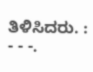ತಿಳಿಸಿದರು. : - - -.